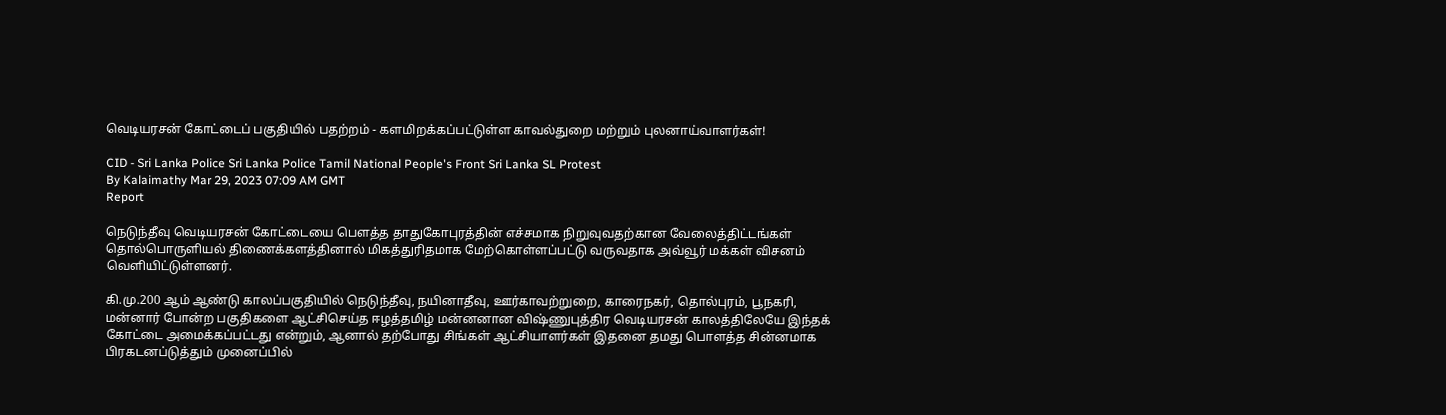வெடியரசன் கோட்டைப் பகுதியில் பதற்றம் - களமிறக்கப்பட்டுள்ள காவல்துறை மற்றும் புலனாய்வாளர்கள்!

CID - Sri Lanka Police Sri Lanka Police Tamil National People's Front Sri Lanka SL Protest
By Kalaimathy Mar 29, 2023 07:09 AM GMT
Report

நெடுந்தீவு வெடியரசன் கோட்டையை பௌத்த தாதுகோபுரத்தின் எச்சமாக நிறுவுவதற்கான வேலைத்திட்டங்கள் தொல்பொருளியல் திணைக்களத்தினால் மிகத்துரிதமாக மேற்கொள்ளப்பட்டு வருவதாக அவ்வூர் மக்கள் விசனம் வெளியிட்டுள்ளனர்.

கி.மு.200 ஆம் ஆண்டு காலப்பகுதியில் நெடுந்தீவு, நயினாதீவு, ஊர்காவற்றுறை, காரைநகர், தொல்புரம், பூநகரி, மன்னார் போன்ற பகுதிகளை ஆட்சிசெய்த ஈழத்தமிழ் மன்னனான விஷ்ணுபுத்திர வெடியரசன் காலத்திலேயே இந்தக் கோட்டை அமைக்கப்பட்டது என்றும், ஆனால் தற்போது சிங்கள் ஆட்சியாளர்கள் இதனை தமது பொளத்த சின்னமாக பிரகடனப்டுத்தும் முனைப்பில்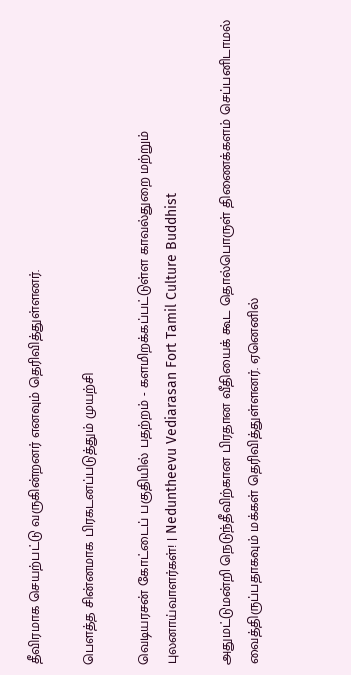தீவிரமாக செயற்பட்டு வருகின்றனர் எனவும் தெரிவித்துள்ளனர்.

பௌத்த சின்னமாக பிரகடனப்படுத்தும் முயற்சி

வெடியரசன் கோட்டைப் பகுதியில் பதற்றம் - களமிறக்கப்பட்டுள்ள காவல்துறை மற்றும் புலனாய்வாளர்கள்! | Neduntheevu Vediarasan Fort Tamil Culture Buddhist

அதுமட்டுமன்றி நெடுந்தீவிற்கான பிரதான வீதியைக் கூட தொல்பொருள் திணைக்களம் செப்பனிடாமல் வைத்திருப்பதாகவும் மக்கள் தெரிவித்துள்ளனர். ஏனெனில்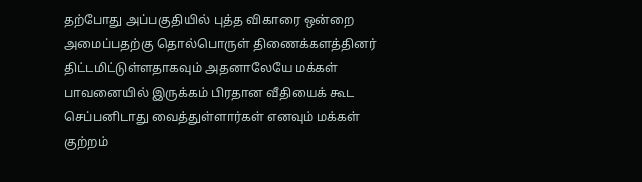தற்போது அப்பகுதியில் புத்த விகாரை ஒன்றை அமைப்பதற்கு தொல்பொருள் திணைக்களத்தினர் திட்டமிட்டுள்ளதாகவும் அதனாலேயே மக்கள் பாவனையில் இருக்கம் பிரதான வீதியைக் கூட செப்பனிடாது வைத்துள்ளார்கள் எனவும் மக்கள் குற்றம்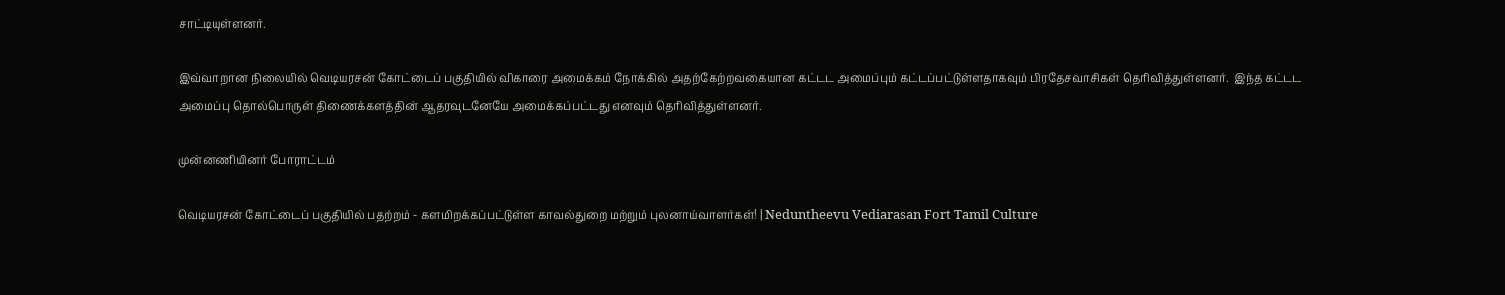சாட்டியுள்ளனர்.

இவ்வாறான நிலையில் வெடியரசன் கோட்டைப் பகுதியில் விகாரை அமைக்கம் நோக்கில் அதற்கேற்றவகையான கட்டட அமைப்பும் கட்டப்பட்டுள்ளதாகவும் பிரதேசவாசிகள் தெரிவித்துள்ளனர்.  இந்த கட்டட அமைப்பு தொல்பொருள் திணைக்களத்தின் ஆதரவுடனேயே அமைக்கப்பட்டது எனவும் தெரிவித்துள்ளனர்.

முன்னணியினர் போராட்டம்

வெடியரசன் கோட்டைப் பகுதியில் பதற்றம் - களமிறக்கப்பட்டுள்ள காவல்துறை மற்றும் புலனாய்வாளர்கள்! | Neduntheevu Vediarasan Fort Tamil Culture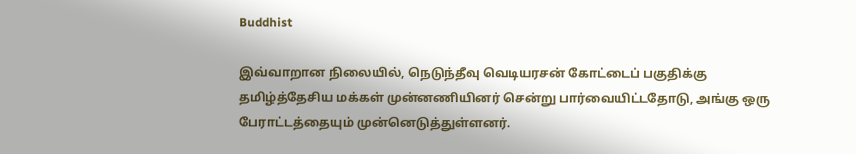Buddhist

இவ்வாறான நிலையில், நெடுந்தீவு வெடியரசன் கோட்டைப் பகுதிக்கு தமிழ்த்தேசிய மக்கள் முன்னணியினர் சென்று பார்வையிட்டதோடு, அங்கு ஒரு பேராட்டத்தையும் முன்னெடுத்துள்ளனர்.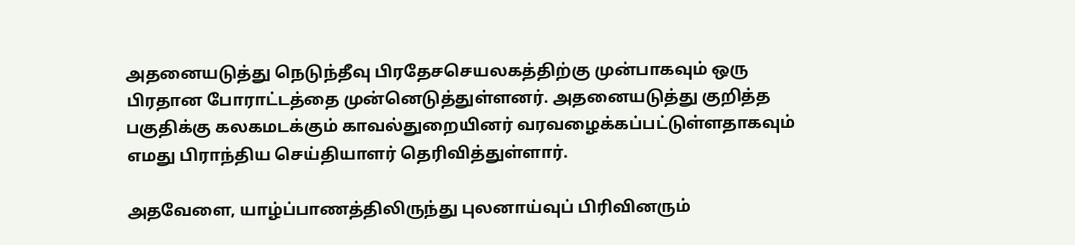அதனையடுத்து நெடுந்தீவு பிரதேசசெயலகத்திற்கு முன்பாகவும் ஒரு பிரதான போராட்டத்தை முன்னெடுத்துள்ளனர். அதனையடுத்து குறித்த பகுதிக்கு கலகமடக்கும் காவல்துறையினர் வரவழைக்கப்பட்டுள்ளதாகவும் எமது பிராந்திய செய்தியாளர் தெரிவித்துள்ளார்.

அதவேளை, யாழ்ப்பாணத்திலிருந்து புலனாய்வுப் பிரிவினரும்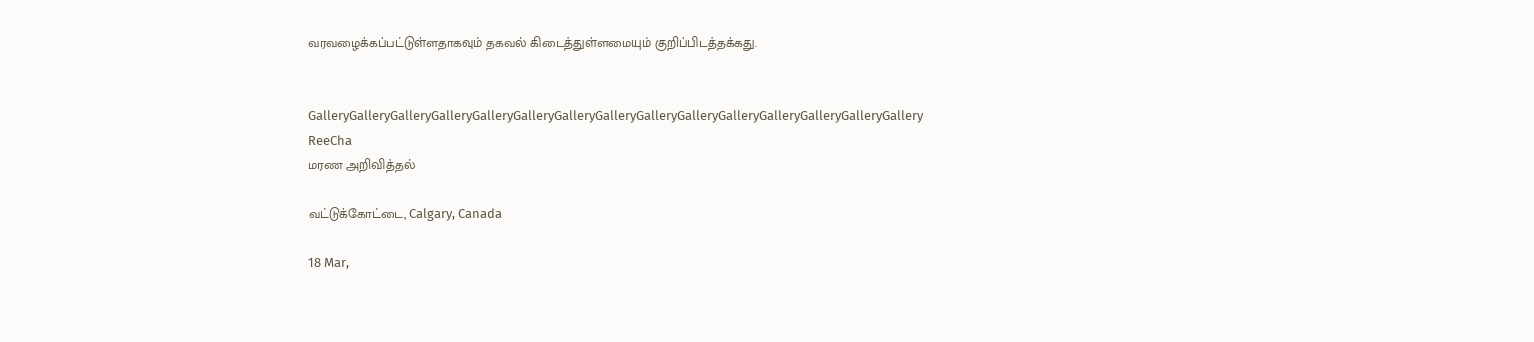வரவழைக்கப்பட்டுள்ளதாகவும் தகவல் கிடைத்துள்ளமையும் குறிப்பிடத்தக்கது.


GalleryGalleryGalleryGalleryGalleryGalleryGalleryGalleryGalleryGalleryGalleryGalleryGalleryGalleryGallery
ReeCha
மரண அறிவித்தல்

வட்டுக்கோட்டை, Calgary, Canada

18 Mar,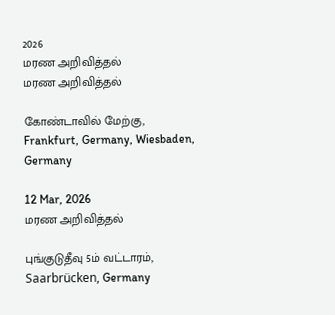2026
மரண அறிவித்தல்
மரண அறிவித்தல்

கோண்டாவில் மேற்கு, Frankfurt, Germany, Wiesbaden, Germany

12 Mar, 2026
மரண அறிவித்தல்

புங்குடுதீவு 5ம் வட்டாரம், Saarbrücken, Germany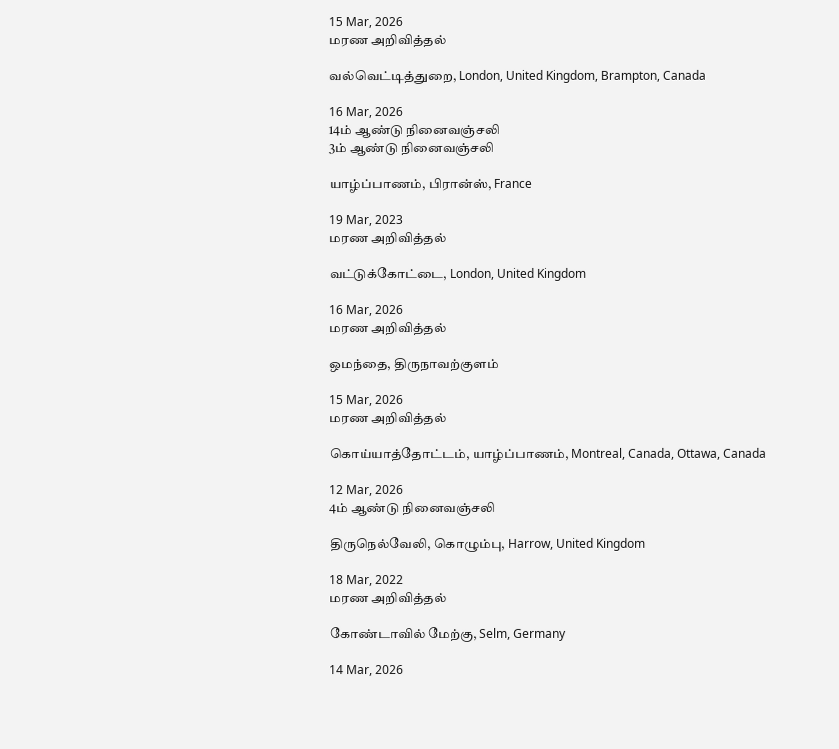15 Mar, 2026
மரண அறிவித்தல்

வல்வெட்டித்துறை, London, United Kingdom, Brampton, Canada

16 Mar, 2026
14ம் ஆண்டு நினைவஞ்சலி
3ம் ஆண்டு நினைவஞ்சலி

யாழ்ப்பாணம், பிரான்ஸ், France

19 Mar, 2023
மரண அறிவித்தல்

வட்டுக்கோட்டை, London, United Kingdom

16 Mar, 2026
மரண அறிவித்தல்

ஒமந்தை, திருநாவற்குளம்

15 Mar, 2026
மரண அறிவித்தல்

கொய்யாத்தோட்டம், யாழ்ப்பாணம், Montreal, Canada, Ottawa, Canada

12 Mar, 2026
4ம் ஆண்டு நினைவஞ்சலி

திருநெல்வேலி, கொழும்பு, Harrow, United Kingdom

18 Mar, 2022
மரண அறிவித்தல்

கோண்டாவில் மேற்கு, Selm, Germany

14 Mar, 2026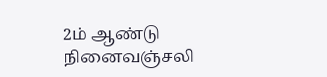2ம் ஆண்டு நினைவஞ்சலி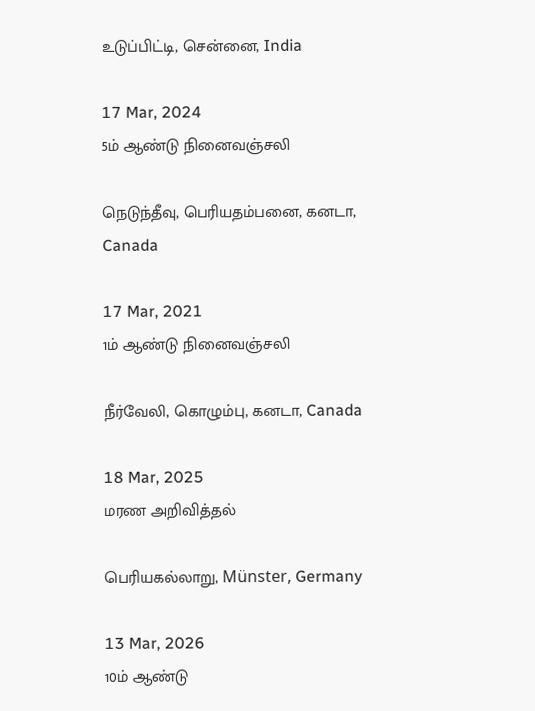உடுப்பிட்டி, சென்னை, India

17 Mar, 2024
5ம் ஆண்டு நினைவஞ்சலி

நெடுந்தீவு, பெரியதம்பனை, கனடா, Canada

17 Mar, 2021
1ம் ஆண்டு நினைவஞ்சலி

நீர்வேலி, கொழும்பு, கனடா, Canada

18 Mar, 2025
மரண அறிவித்தல்

பெரியகல்லாறு, Münster, Germany

13 Mar, 2026
10ம் ஆண்டு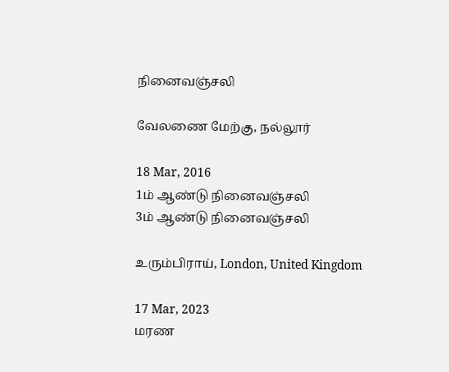நினைவஞ்சலி

வேலணை மேற்கு, நல்லூர்

18 Mar, 2016
1ம் ஆண்டு நினைவஞ்சலி
3ம் ஆண்டு நினைவஞ்சலி

உரும்பிராய், London, United Kingdom

17 Mar, 2023
மரண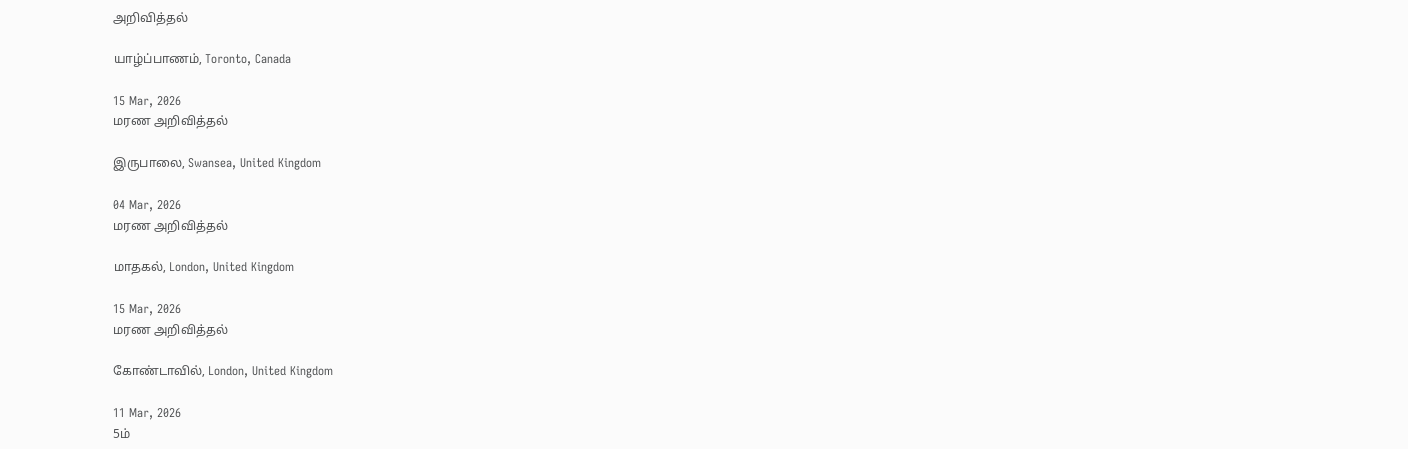அறிவித்தல்

யாழ்ப்பாணம், Toronto, Canada

15 Mar, 2026
மரண அறிவித்தல்

இருபாலை, Swansea, United Kingdom

04 Mar, 2026
மரண அறிவித்தல்

மாதகல், London, United Kingdom

15 Mar, 2026
மரண அறிவித்தல்

கோண்டாவில், London, United Kingdom

11 Mar, 2026
5ம்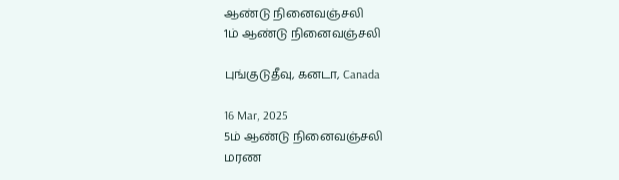ஆண்டு நினைவஞ்சலி
1ம் ஆண்டு நினைவஞ்சலி

புங்குடுதீவு, கனடா, Canada

16 Mar, 2025
5ம் ஆண்டு நினைவஞ்சலி
மரண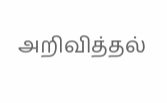அறிவித்தல்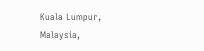Kuala Lumpur, Malaysia,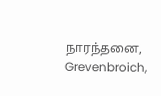நாரந்தனை, Grevenbroich,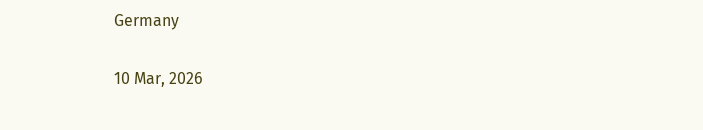Germany

10 Mar, 2026